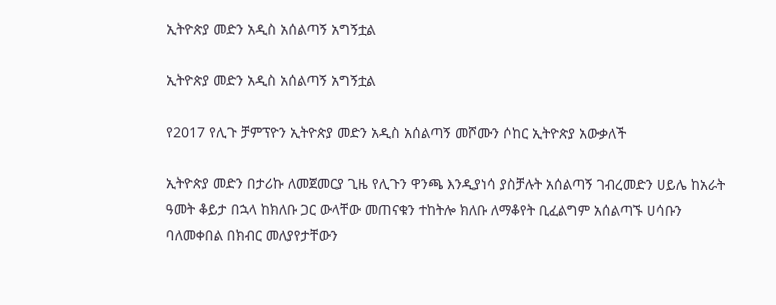ኢትዮጵያ መድን አዲስ አሰልጣኝ አግኝቷል

ኢትዮጵያ መድን አዲስ አሰልጣኝ አግኝቷል

የ2017 የሊጉ ቻምፕዮን ኢትዮጵያ መድን አዲስ አሰልጣኝ መሾሙን ሶከር ኢትዮጵያ አውቃለች

ኢትዮጵያ መድን በታሪኩ ለመጀመርያ ጊዜ የሊጉን ዋንጫ እንዲያነሳ ያስቻሉት አሰልጣኝ ገብረመድን ሀይሌ ከአራት ዓመት ቆይታ በኋላ ከክለቡ ጋር ውላቸው መጠናቁን ተከትሎ ክለቡ ለማቆየት ቢፈልግም አሰልጣኙ ሀሳቡን ባለመቀበል በክብር መለያየታቸውን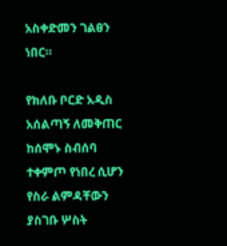አስቀድመን ገልፀን ነበር።

የክለቡ ቦርድ አዲስ አሰልጣኝ ለመቅጠር ከሰሞኑ ስብሰባ ተቀምጦ የነበረ ሲሆን የስራ ልምዳቸውን ያስገቡ ሦስት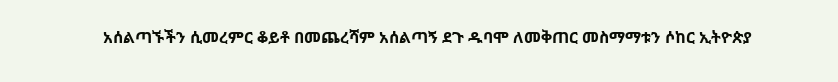አሰልጣኙችን ሲመረምር ቆይቶ በመጨረሻም አሰልጣኝ ደጉ ዱባሞ ለመቅጠር መስማማቱን ሶከር ኢትዮጵያ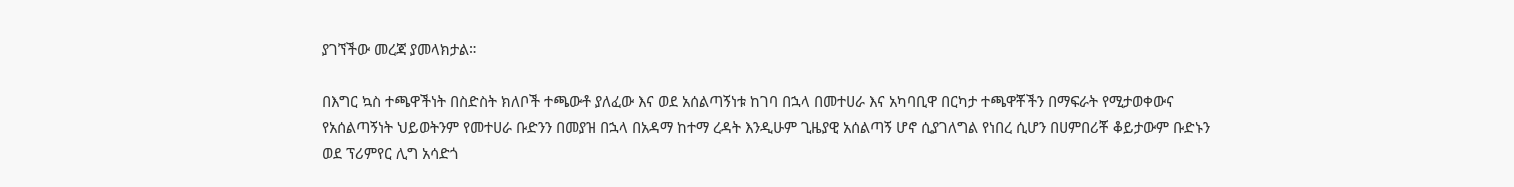ያገኘችው መረጃ ያመላክታል።

በእግር ኳስ ተጫዋችነት በስድስት ክለቦች ተጫውቶ ያለፈው እና ወደ አሰልጣኝነቱ ከገባ በኋላ በመተሀራ እና አካባቢዋ በርካታ ተጫዋቾችን በማፍራት የሚታወቀውና የአሰልጣኝነት ህይወትንም የመተሀራ ቡድንን በመያዝ በኋላ በአዳማ ከተማ ረዳት እንዲሁም ጊዜያዊ አሰልጣኝ ሆኖ ሲያገለግል የነበረ ሲሆን በሀምበሪቾ ቆይታውም ቡድኑን ወደ ፕሪምየር ሊግ አሳድጎ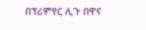በፕሪምየር ሊጉ በዋና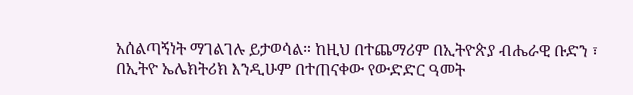አሰልጣኝነት ማገልገሉ ይታወሳል። ከዚህ በተጨማሪም በኢትዮጵያ ብሔራዊ ቡድን ፣ በኢትዮ ኤሌክትሪክ እንዲሁም በተጠናቀው የውድድር ዓመት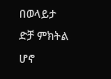በወላይታ ድቻ ምክትል ሆኖ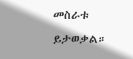መስራቱ ይታወቃል።